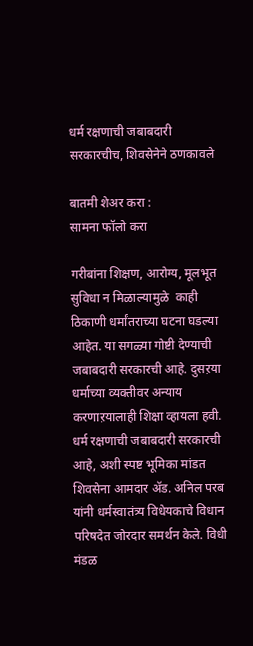धर्म रक्षणाची जबाबदारी सरकारचीच, शिवसेनेने ठणकावले

बातमी शेअर करा :
सामना फॉलो करा

गरीबांना शिक्षण, आरोग्य, मूलभूत सुविधा न मिळाल्यामुळे  काही ठिकाणी धर्मांतराच्या घटना घडल्या आहेत. या सगळ्या गोष्टी देण्याची जबाबदारी सरकारची आहे. दुसऱया धर्माच्या व्यक्तीवर अन्याय करणाऱयालाही शिक्षा व्हायला हवी. धर्म रक्षणाची जबाबदारी सरकारची आहे, अशी स्पष्ट भूमिका मांडत शिवसेना आमदार ॲड. अनिल परब यांनी धर्मस्वातंत्र्य विधेयकाचे विधान परिषदेत जोरदार समर्थन केले. विधी मंडळ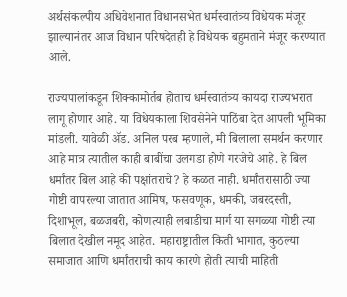अर्थसंकल्पीय अधिवेशनात विधानसभेत धर्मस्वातंत्र्य विधेयक मंजूर झाल्यानंतर आज विधान परिषदेतही हे विधेयक बहुमताने मंजूर करण्यात आले.

राज्यपालांकडून शिक्कामोर्तब होताच धर्मस्वातंत्र्य कायदा राज्यभरात लागू होणार आहे. या विधेयकाला शिवसेनेने पाठिंबा देत आपली भूमिका मांडली. यावेळी ॲड. अनिल परब म्हणाले, मी बिलाला समर्थन करणार आहे मात्र त्यातील काही बाबींचा उलगडा होणे गरजेचे आहे. हे बिल धर्मांतर बिल आहे की पक्षांतराचे? हे कळत नाही. धर्मांतरासाठी ज्या गोष्टी वापरल्या जातात आमिष, फसवणूक, धमकी, जबरदस्ती, दिशाभूल, बळजबरी, कोणत्याही लबाडीचा मार्ग या सगळ्या गोष्टी त्या बिलात देखील नमूद आहेत. महाराष्ट्रातील किती भागात, कुठल्या समाजात आणि धर्मांतराची काय कारणे होती त्याची माहिती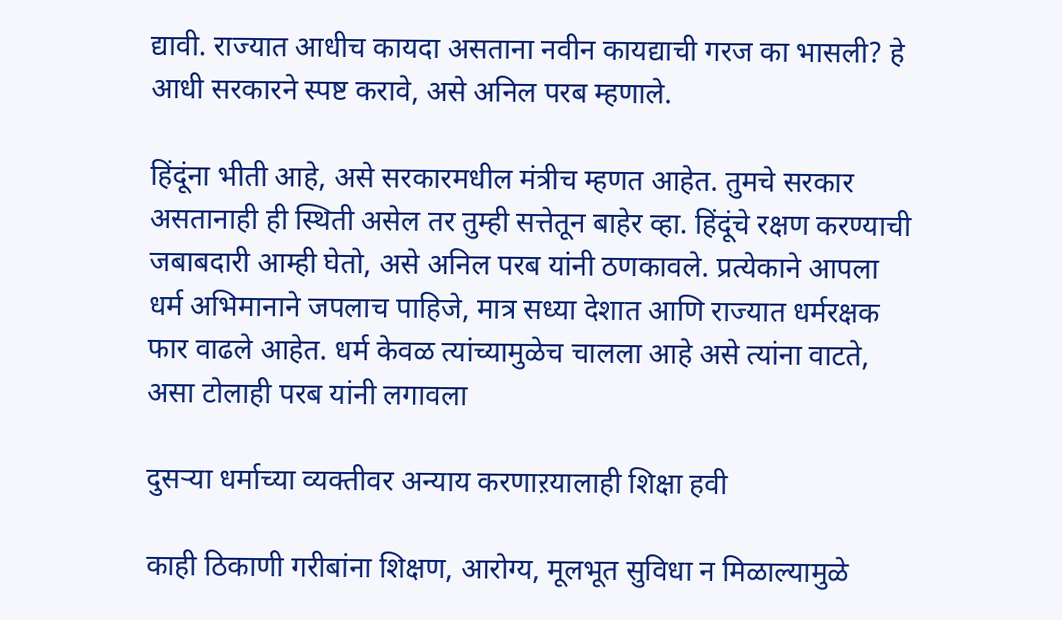द्यावी. राज्यात आधीच कायदा असताना नवीन कायद्याची गरज का भासली? हे आधी सरकारने स्पष्ट करावे, असे अनिल परब म्हणाले.

हिंदूंना भीती आहे, असे सरकारमधील मंत्रीच म्हणत आहेत. तुमचे सरकार असतानाही ही स्थिती असेल तर तुम्ही सत्तेतून बाहेर व्हा. हिंदूंचे रक्षण करण्याची जबाबदारी आम्ही घेतो, असे अनिल परब यांनी ठणकावले. प्रत्येकाने आपला धर्म अभिमानाने जपलाच पाहिजे, मात्र सध्या देशात आणि राज्यात धर्मरक्षक फार वाढले आहेत. धर्म केवळ त्यांच्यामुळेच चालला आहे असे त्यांना वाटते, असा टोलाही परब यांनी लगावला

दुसऱ्या धर्माच्या व्यक्तीवर अन्याय करणाऱयालाही शिक्षा हवी

काही ठिकाणी गरीबांना शिक्षण, आरोग्य, मूलभूत सुविधा न मिळाल्यामुळे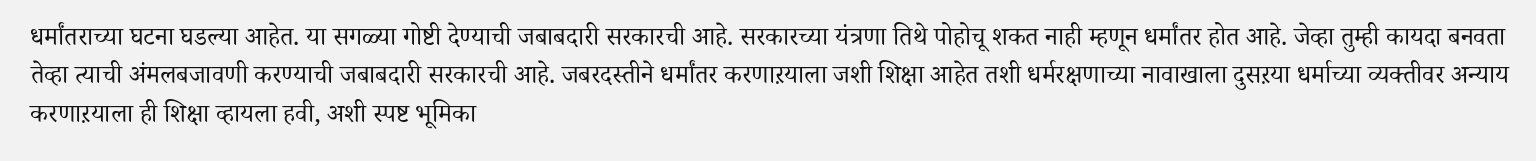धर्मांतराच्या घटना घडल्या आहेत. या सगळ्या गोष्टी देण्याची जबाबदारी सरकारची आहे. सरकारच्या यंत्रणा तिथे पोहोचू शकत नाही म्हणून धर्मांतर होत आहे. जेव्हा तुम्ही कायदा बनवता तेव्हा त्याची अंमलबजावणी करण्याची जबाबदारी सरकारची आहे. जबरदस्तीने धर्मांतर करणाऱयाला जशी शिक्षा आहेत तशी धर्मरक्षणाच्या नावाखाला दुसऱया धर्माच्या व्यक्तीवर अन्याय करणाऱयाला ही शिक्षा व्हायला हवी, अशी स्पष्ट भूमिका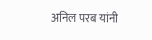अनिल परब यांनी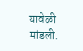यावेळी मांडली.